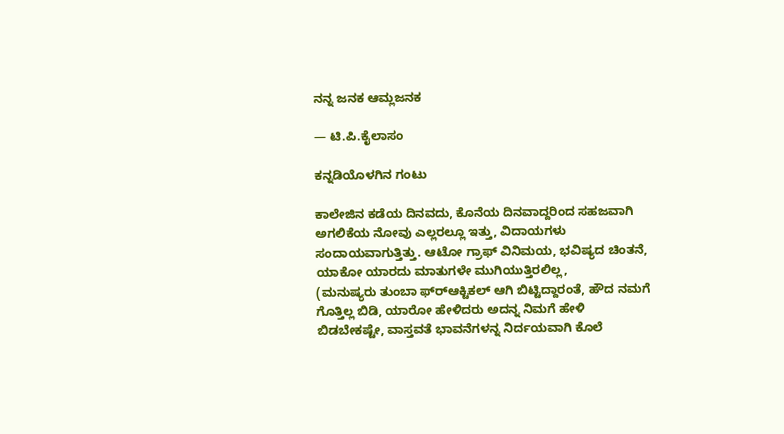ನನ್ನ ಜನಕ ಆಮ್ಲಜನಕ

— ಟಿ.ಪಿ.ಕೈಲಾಸಂ

ಕನ್ನಡಿಯೊಳಗಿನ ಗಂಟು

ಕಾಲೇಜಿನ ಕಡೆಯ ದಿನವದು, ಕೊನೆಯ ದಿನವಾದ್ದರಿಂದ ಸಹಜವಾಗಿ ಅಗಲಿಕೆಯ ನೋವು ಎಲ್ಲರಲ್ಲೂ ಇತ್ತು, ವಿದಾಯಗಳು ಸಂದಾಯವಾಗುತ್ತಿತ್ತು. ಆಟೋ ಗ್ರಾಫ್ ವಿನಿಮಯ, ಭವಿಷ್ಯದ ಚಿಂತನೆ, ಯಾಕೋ ಯಾರದು ಮಾತುಗಳೇ ಮುಗಿಯುತ್ತಿರಲಿಲ್ಲ,
(ಮನುಷ್ಯರು ತುಂಬಾ ಫ್ರ್‍ಆಕ್ಟಿಕಲ್ ಆಗಿ ಬಿಟ್ಟಿದ್ದಾರಂತೆ, ಹೌದ ನಮಗೆ ಗೊತ್ತಿಲ್ಲ ಬಿಡಿ, ಯಾರೋ ಹೇಳಿದರು ಅದನ್ನ ನಿಮಗೆ ಹೇಳಿ ಬಿಡಬೇಕಷ್ಟೇ, ವಾಸ್ತವತೆ ಭಾವನೆಗಳನ್ನ ನಿರ್ದಯವಾಗಿ ಕೊಲೆ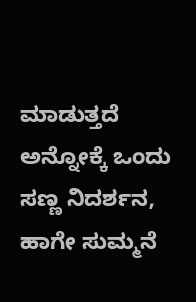ಮಾಡುತ್ತದೆ ಅನ್ನೋಕ್ಕೆ ಒಂದು ಸಣ್ಣ ನಿದರ್ಶನ, ಹಾಗೇ ಸುಮ್ಮನೆ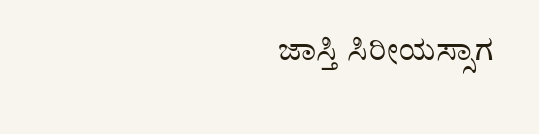ಜಾಸ್ತಿ ಸಿರೀಯಸ್ಸಾಗ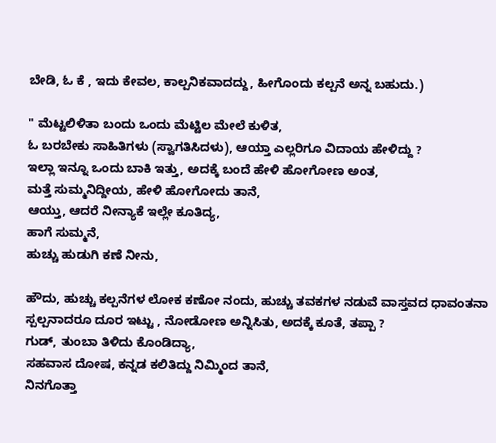ಬೇಡಿ, ಓ ಕೆ , ಇದು ಕೇವಲ, ಕಾಲ್ಪನಿಕವಾದದ್ದು, ಹೀಗೊಂದು ಕಲ್ಪನೆ ಅನ್ನ ಬಹುದು.)

" ಮೆಟ್ಟಲಿಳಿತಾ ಬಂದು ಒಂದು ಮೆಟ್ಟಿಲ ಮೇಲೆ ಕುಳಿತ,
ಓ ಬರಬೇಕು ಸಾಹಿತಿಗಳು (ಸ್ವಾಗತಿಸಿದಳು), ಆಯ್ತಾ ಎಲ್ಲರಿಗೂ ವಿದಾಯ ಹೇಳಿದ್ದು ?
ಇಲ್ಲಾ ಇನ್ನೂ ಒಂದು ಬಾಕಿ ಇತ್ತು, ಅದಕ್ಕೆ ಬಂದೆ ಹೇಳಿ ಹೋಗೋಣ ಅಂತ,
ಮತ್ತೆ ಸುಮ್ಮನಿದ್ದೀಯ, ಹೇಳಿ ಹೋಗೋದು ತಾನೆ,
ಆಯ್ತು, ಆದರೆ ನೀನ್ಯಾಕೆ ಇಲ್ಲೇ ಕೂತಿದ್ಯ,
ಹಾಗೆ ಸುಮ್ಮನೆ,
ಹುಚ್ಚು ಹುಡುಗಿ ಕಣೆ ನೀನು,

ಹೌದು, ಹುಚ್ಚು ಕಲ್ಪನೆಗಳ ಲೋಕ ಕಣೋ ನಂದು, ಹುಚ್ಚು ತವಕಗಳ ನಡುವೆ ವಾಸ್ತವದ ಧಾವಂತನಾ ಸ್ಪಲ್ಪನಾದರೂ ದೂರ ಇಟ್ಟು , ನೋಡೋಣ ಅನ್ನಿಸಿತು, ಅದಕ್ಕೆ ಕೂತೆ, ತಪ್ಪಾ ?
ಗುಡ್, ತುಂಬಾ ತಿಳಿದು ಕೊಂಡಿದ್ಯಾ,
ಸಹವಾಸ ದೋಷ, ಕನ್ನಡ ಕಲಿತಿದ್ದು ನಿಮ್ಮಿಂದ ತಾನೆ,
ನಿನಗೊತ್ತಾ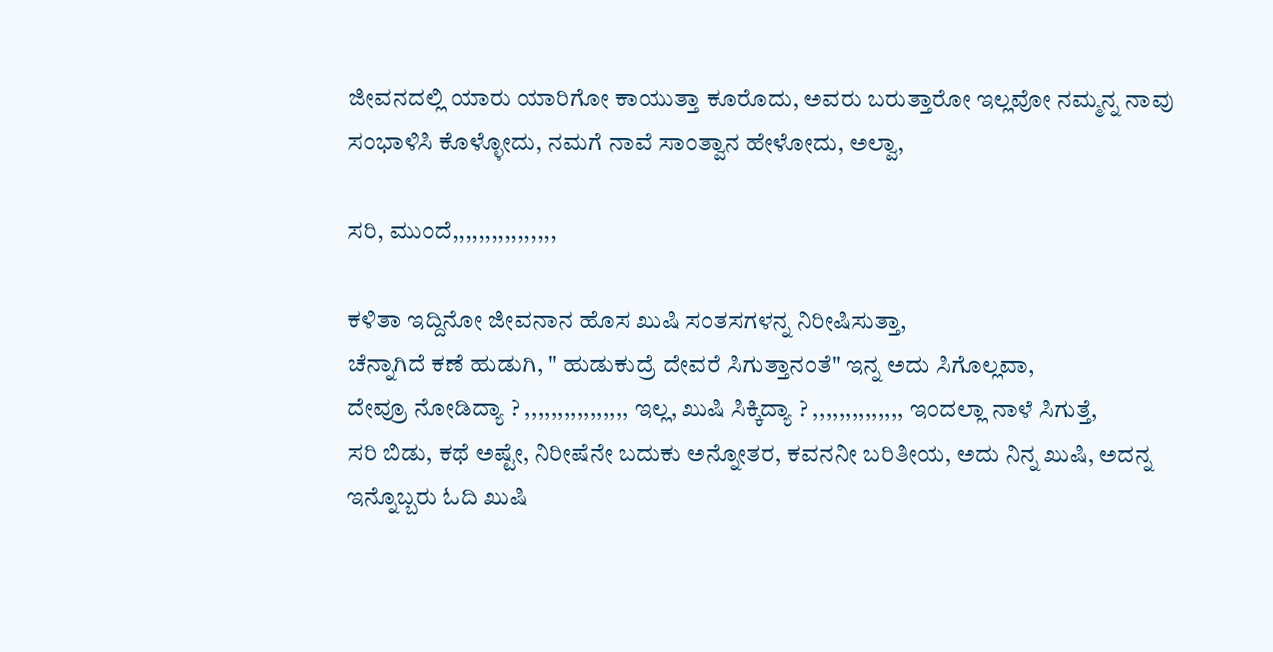ಜೀವನದಲ್ಲಿ ಯಾರು ಯಾರಿಗೋ ಕಾಯುತ್ತಾ ಕೂರೊದು, ಅವರು ಬರುತ್ತಾರೋ ಇಲ್ಲವೋ ನಮ್ಮನ್ನ ನಾವು ಸಂಭಾಳಿಸಿ ಕೊಳ್ಳೋದು, ನಮಗೆ ನಾವೆ ಸಾಂತ್ವಾನ ಹೇಳೋದು, ಅಲ್ವಾ,

ಸರಿ, ಮುಂದೆ,,,,,,,,,,,,,,,,

ಕಳಿತಾ ಇದ್ದಿನೋ ಜೀವನಾನ ಹೊಸ ಖುಷಿ ಸಂತಸಗಳನ್ನ ನಿರೀಷಿಸುತ್ತಾ,
ಚೆನ್ನಾಗಿದೆ ಕಣೆ ಹುಡುಗಿ, " ಹುಡುಕುದ್ರೆ ದೇವರೆ ಸಿಗುತ್ತಾನಂತೆ" ಇನ್ನ ಅದು ಸಿಗೊಲ್ಲವಾ,
ದೇವ್ರೂ ನೋಡಿದ್ಯಾ ? ,,,,,,,,,,,,,,,, ಇಲ್ಲ, ಖುಷಿ ಸಿಕ್ಕಿದ್ಯಾ ? ,,,,,,,,,,,,,, ಇಂದಲ್ಲಾ ನಾಳೆ ಸಿಗುತ್ತೆ,
ಸರಿ ಬಿಡು, ಕಥೆ ಅಷ್ಟೇ, ನಿರೀಷೆನೇ ಬದುಕು ಅನ್ನೋತರ, ಕವನನೀ ಬರಿತೀಯ, ಅದು ನಿನ್ನ ಖುಷಿ, ಅದನ್ನ ಇನ್ನೊಬ್ಬರು ಓದಿ ಖುಷಿ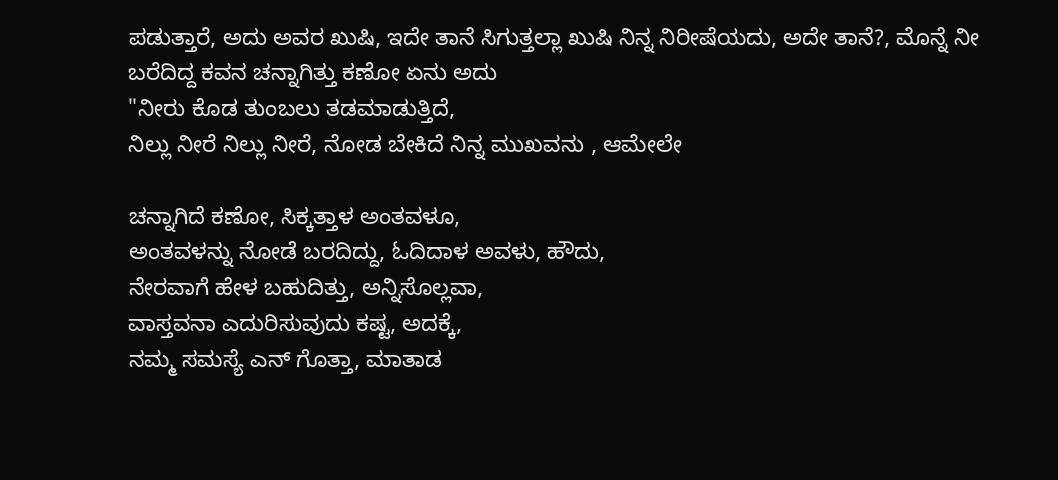ಪಡುತ್ತಾರೆ, ಅದು ಅವರ ಖುಷಿ, ಇದೇ ತಾನೆ ಸಿಗುತ್ತಲ್ಲಾ ಖುಷಿ ನಿನ್ನ ನಿರೀಷೆಯದು, ಅದೇ ತಾನೆ?, ಮೊನ್ನೆ ನೀ ಬರೆದಿದ್ದ ಕವನ ಚನ್ನಾಗಿತ್ತು ಕಣೋ ಏನು ಅದು
"ನೀರು ಕೊಡ ತುಂಬಲು ತಡಮಾಡುತ್ತಿದೆ,
ನಿಲ್ಲು ನೀರೆ ನಿಲ್ಲು ನೀರೆ, ನೋಡ ಬೇಕಿದೆ ನಿನ್ನ ಮುಖವನು , ಆಮೇಲೇ

ಚನ್ನಾಗಿದೆ ಕಣೋ, ಸಿಕ್ಕತ್ತಾಳ ಅಂತವಳೂ,
ಅಂತವಳನ್ನು ನೋಡೆ ಬರದಿದ್ದು, ಓದಿದಾಳ ಅವಳು, ಹೌದು,
ನೇರವಾಗೆ ಹೇಳ ಬಹುದಿತ್ತು, ಅನ್ನಿಸೊಲ್ಲವಾ,
ವಾಸ್ತವನಾ ಎದುರಿಸುವುದು ಕಷ್ಟ, ಅದಕ್ಕೆ,
ನಮ್ಮ ಸಮಸ್ಯೆ ಎನ್ ಗೊತ್ತಾ, ಮಾತಾಡ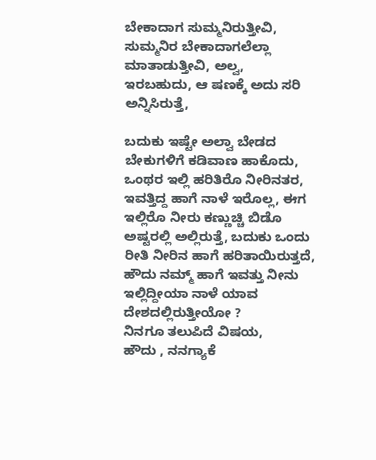ಬೇಕಾದಾಗ ಸುಮ್ಮನಿರುತ್ತೀವಿ, ಸುಮ್ಮನಿರ ಬೇಕಾದಾಗಲೆಲ್ಲಾ ಮಾತಾಡುತ್ತೀವಿ, ಅಲ್ವ,
ಇರಬಹುದು, ಆ ಷಣಕ್ಕೆ ಅದು ಸರಿ ಅನ್ನಿಸಿರುತ್ತೆ,

ಬದುಕು ಇಷ್ಟೇ ಅಲ್ವಾ ಬೇಡದ ಬೇಕುಗಳಿಗೆ ಕಡಿವಾಣ ಹಾಕೊದು, ಒಂಥರ ಇಲ್ಲಿ ಹರಿತಿರೊ ನೀರಿನತರ, ಇವತ್ತಿದ್ದ ಹಾಗೆ ನಾಳೆ ಇರೊಲ್ಲ, ಈಗ ಇಲ್ಲಿರೊ ನೀರು ಕಣ್ಣುಚ್ಚಿ ಬಿಡೊ ಅಷ್ಟರಲ್ಲಿ ಅಲ್ಲಿರುತ್ತೆ, ಬದುಕು ಒಂದು ರೀತಿ ನೀರಿನ ಹಾಗೆ ಹರಿತಾಯಿರುತ್ತದೆ,
ಹೌದು ನಮ್ಮ್ ಹಾಗೆ ಇವತ್ತು ನೀನು ಇಲ್ಲಿದ್ದೀಯಾ ನಾಳೆ ಯಾವ ದೇಶದಲ್ಲಿರುತ್ತೀಯೋ ?
ನಿನಗೂ ತಲುಪಿದೆ ವಿಷಯ,
ಹೌದು , ನನಗ್ಯಾಕೆ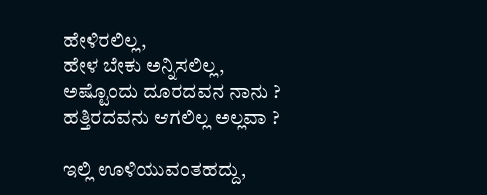ಹೇಳಿರಲಿಲ್ಲ,
ಹೇಳ ಬೇಕು ಅನ್ನಿಸಲಿಲ್ಲ,
ಅಷ್ಟೊಂದು ದೂರದವನ ನಾನು ?
ಹತ್ತಿರದವನು ಆಗಲಿಲ್ಲ ಅಲ್ಲವಾ ?

ಇಲ್ಲಿ ಊಳಿಯುವಂತಹದ್ದು,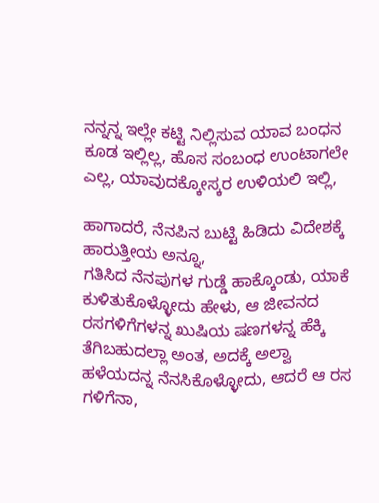ನನ್ನನ್ನ ಇಲ್ಲೇ ಕಟ್ಟಿ ನಿಲ್ಲಿಸುವ ಯಾವ ಬಂಧನ ಕೂಡ ಇಲ್ಲಿಲ್ಲ, ಹೊಸ ಸಂಬಂಧ ಉಂಟಾಗಲೇ ಎಲ್ಲ, ಯಾವುದಕ್ಕೋಸ್ಕರ ಉಳಿಯಲಿ ಇಲ್ಲಿ,

ಹಾಗಾದರೆ, ನೆನಪಿನ ಬುಟ್ಟಿ ಹಿಡಿದು ವಿದೇಶಕ್ಕೆ ಹಾರುತ್ತೀಯ ಅನ್ನೂ,
ಗತಿಸಿದ ನೆನಪುಗಳ ಗುಡ್ಡೆ ಹಾಕ್ಕೊಂಡು, ಯಾಕೆ ಕುಳಿತುಕೊಳ್ಳೋದು ಹೇಳು, ಆ ಜೀವನದ ರಸಗಳಿಗೆಗಳನ್ನ ಖುಷಿಯ ಷಣಗಳನ್ನ ಹೆಕ್ಕಿ ತೆಗಿಬಹುದಲ್ಲಾ ಅಂತ, ಅದಕ್ಕೆ ಅಲ್ವಾ ಹಳೆಯದನ್ನ ನೆನಸಿಕೊಳ್ಳೋದು, ಆದರೆ ಆ ರಸ ಗಳಿಗೆನಾ,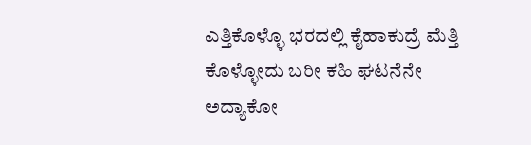ಎತ್ತಿಕೊಳ್ಳೊ ಭರದಲ್ಲಿ ಕೈಹಾಕುದ್ರೆ ಮೆತ್ತಿ ಕೊಳ್ಳೋದು ಬರೀ ಕಹಿ ಘಟನೆನೇ ಅದ್ಯಾಕೋ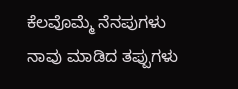ಕೆಲವೊಮ್ಮೆ ನೆನಪುಗಳು ನಾವು ಮಾಡಿದ ತಪ್ಪುಗಳು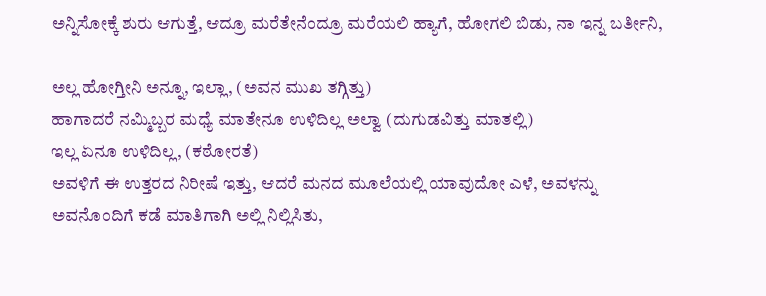ಅನ್ನಿಸೋಕ್ಕೆ ಶುರು ಆಗುತ್ತೆ, ಆದ್ರೂ ಮರೆತೇನೆಂದ್ರೂ ಮರೆಯಲಿ ಹ್ಯಾಗೆ, ಹೋಗಲಿ ಬಿಡು, ನಾ ಇನ್ನ ಬರ್ತೀನಿ,

ಅಲ್ಲ ಹೋಗ್ತೀನಿ ಅನ್ನೂ, ಇಲ್ಲಾ, (ಅವನ ಮುಖ ತಗ್ಗಿತ್ತು)
ಹಾಗಾದರೆ ನಮ್ಮಿಬ್ಬರ ಮಧ್ಯೆ ಮಾತೇನೂ ಉಳಿದಿಲ್ಲ ಅಲ್ವಾ (ದುಗುಡವಿತ್ತು ಮಾತಲ್ಲಿ)
ಇಲ್ಲ ಏನೂ ಉಳಿದಿಲ್ಲ, (ಕಠೋರತೆ)
ಅವಳಿಗೆ ಈ ಉತ್ತರದ ನಿರೀಷೆ ಇತ್ತು, ಆದರೆ ಮನದ ಮೂಲೆಯಲ್ಲಿ ಯಾವುದೋ ಎಳೆ, ಅವಳನ್ನು ಅವನೊಂದಿಗೆ ಕಡೆ ಮಾತಿಗಾಗಿ ಅಲ್ಲಿ ನಿಲ್ಲಿಸಿತು,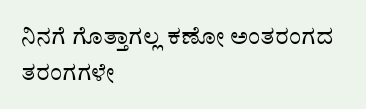ನಿನಗೆ ಗೊತ್ತಾಗಲ್ಲ ಕಣೋ ಅಂತರಂಗದ ತರಂಗಗಳೇ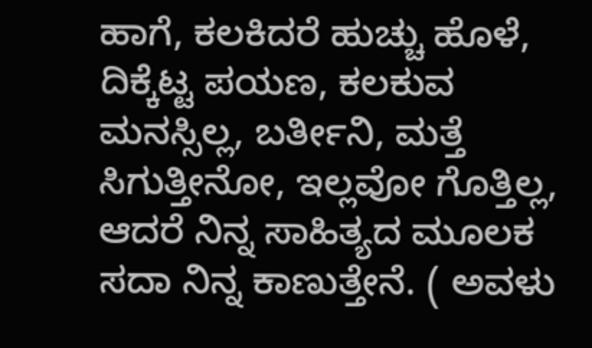ಹಾಗೆ, ಕಲಕಿದರೆ ಹುಚ್ಚು ಹೊಳೆ, ದಿಕ್ಕೆಟ್ಟ ಪಯಣ, ಕಲಕುವ ಮನಸ್ಸಿಲ್ಲ, ಬರ್ತೀನಿ, ಮತ್ತೆ ಸಿಗುತ್ತೀನೋ, ಇಲ್ಲವೋ ಗೊತ್ತಿಲ್ಲ, ಆದರೆ ನಿನ್ನ ಸಾಹಿತ್ಯದ ಮೂಲಕ ಸದಾ ನಿನ್ನ ಕಾಣುತ್ತೇನೆ. ( ಅವಳು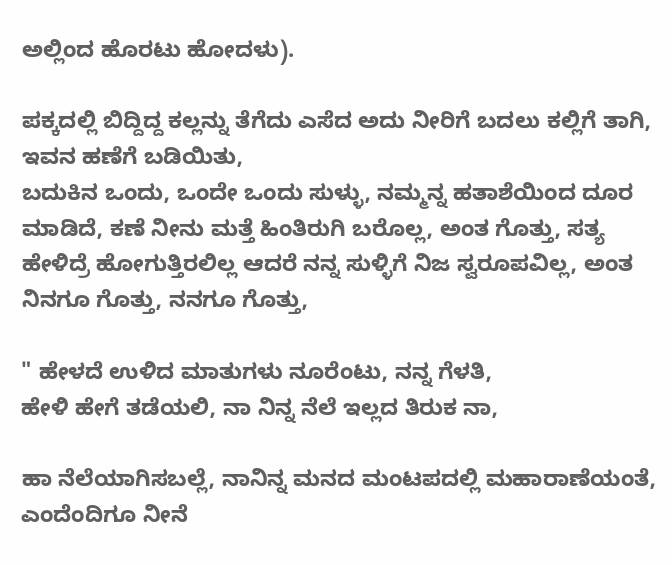ಅಲ್ಲಿಂದ ಹೊರಟು ಹೋದಳು).

ಪಕ್ಕದಲ್ಲಿ ಬಿದ್ದಿದ್ದ ಕಲ್ಲನ್ನು ತೆಗೆದು ಎಸೆದ ಅದು ನೀರಿಗೆ ಬದಲು ಕಲ್ಲಿಗೆ ತಾಗಿ, ಇವನ ಹಣೆಗೆ ಬಡಿಯಿತು,
ಬದುಕಿನ ಒಂದು, ಒಂದೇ ಒಂದು ಸುಳ್ಳು, ನಮ್ಮನ್ನ ಹತಾಶೆಯಿಂದ ದೂರ ಮಾಡಿದೆ, ಕಣೆ ನೀನು ಮತ್ತೆ ಹಿಂತಿರುಗಿ ಬರೊಲ್ಲ, ಅಂತ ಗೊತ್ತು, ಸತ್ಯ ಹೇಳಿದ್ರೆ ಹೋಗುತ್ತಿರಲಿಲ್ಲ ಆದರೆ ನನ್ನ ಸುಳ್ಳಿಗೆ ನಿಜ ಸ್ವರೂಪವಿಲ್ಲ, ಅಂತ ನಿನಗೂ ಗೊತ್ತು, ನನಗೂ ಗೊತ್ತು,

" ಹೇಳದೆ ಉಳಿದ ಮಾತುಗಳು ನೂರೆಂಟು, ನನ್ನ ಗೆಳತಿ,
ಹೇಳಿ ಹೇಗೆ ತಡೆಯಲಿ, ನಾ ನಿನ್ನ ನೆಲೆ ಇಲ್ಲದ ತಿರುಕ ನಾ,

ಹಾ ನೆಲೆಯಾಗಿಸಬಲ್ಲೆ, ನಾನಿನ್ನ ಮನದ ಮಂಟಪದಲ್ಲಿ ಮಹಾರಾಣೆಯಂತೆ,
ಎಂದೆಂದಿಗೂ ನೀನೆ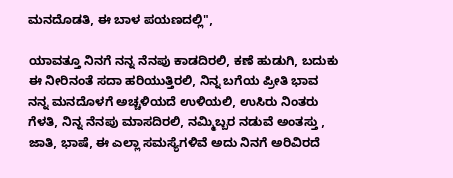ಮನದೊಡತಿ, ಈ ಬಾಳ ಪಯಣದಲ್ಲಿ",

ಯಾವತ್ತೂ ನಿನಗೆ ನನ್ನ ನೆನಪು ಕಾಡದಿರಲಿ, ಕಣೆ ಹುಡುಗಿ, ಬದುಕು ಈ ನೀರಿನಂತೆ ಸದಾ ಹರಿಯುತ್ತಿರಲಿ, ನಿನ್ನ ಬಗೆಯ ಪ್ರೀತಿ ಭಾವ ನನ್ನ ಮನದೊಳಗೆ ಅಚ್ಚಳಿಯದೆ ಉಳಿಯಲಿ, ಉಸಿರು ನಿಂತರು ಗೆಳತಿ, ನಿನ್ನ ನೆನಪು ಮಾಸದಿರಲಿ, ನಮ್ಮಿಬ್ಬರ ನಡುವೆ ಅಂತಸ್ತು , ಜಾತಿ, ಭಾಷೆ, ಈ ಎಲ್ಲಾ ಸಮಸ್ಯೆಗಳಿವೆ ಅದು ನಿನಗೆ ಅರಿವಿರದೆ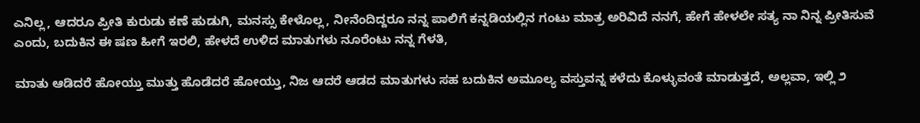ಎನಿಲ್ಲ, ಆದರೂ ಪ್ರೀತಿ ಕುರುಡು ಕಣೆ ಹುಡುಗಿ, ಮನಸ್ಸು ಕೇಳೊಲ್ಲ, ನೀನೆಂದಿದ್ದರೂ ನನ್ನ ಪಾಲಿಗೆ ಕನ್ನಡಿಯಲ್ಲಿನ ಗಂಟು ಮಾತ್ರ ಅರಿವಿದೆ ನನಗೆ, ಹೇಗೆ ಹೇಳಲೇ ಸತ್ಯ ನಾ ನಿನ್ನ ಪ್ರೀತಿಸುವೆ ಎಂದು, ಬದುಕಿನ ಈ ಷಣ ಹೀಗೆ ಇರಲಿ, ಹೇಳದೆ ಉಳಿದ ಮಾತುಗಳು ನೂರೆಂಟು ನನ್ನ ಗೆಳತಿ,

ಮಾತು ಆಡಿದರೆ ಹೋಯ್ತು ಮುತ್ತು ಹೊಡೆದರೆ ಹೋಯ್ತು, ನಿಜ ಆದರೆ ಆಡದ ಮಾತುಗಳು ಸಹ ಬದುಕಿನ ಅಮೂಲ್ಯ ವಸ್ತುವನ್ನ ಕಳೆದು ಕೊಳ್ಳುವಂತೆ ಮಾಡುತ್ತದೆ, ಅಲ್ಲವಾ, ಇಲ್ಲಿ ೨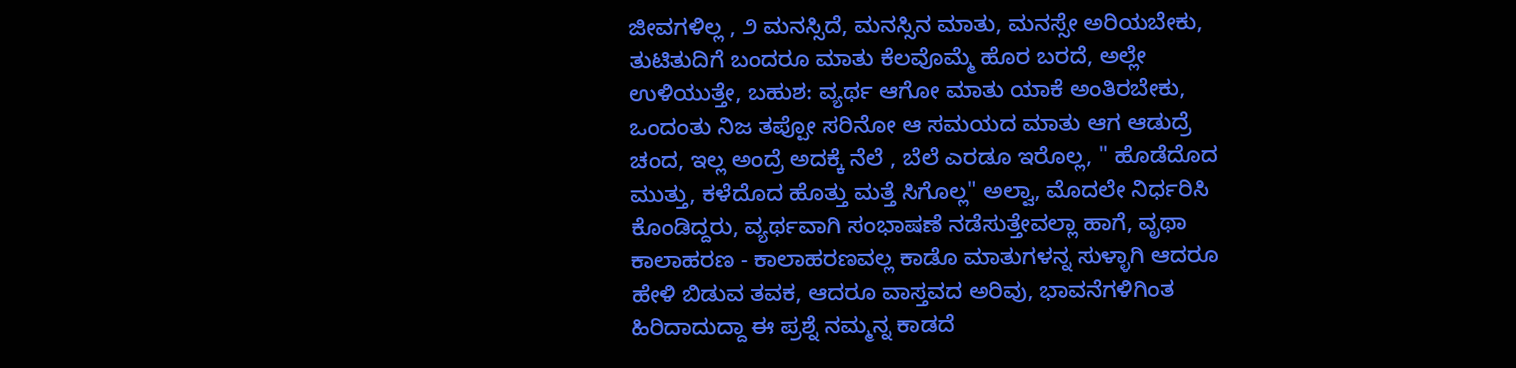ಜೀವಗಳಿಲ್ಲ , ೨ ಮನಸ್ಸಿದೆ, ಮನಸ್ಸಿನ ಮಾತು, ಮನಸ್ಸೇ ಅರಿಯಬೇಕು, ತುಟಿತುದಿಗೆ ಬಂದರೂ ಮಾತು ಕೆಲವೊಮ್ಮೆ ಹೊರ ಬರದೆ, ಅಲ್ಲೇ ಉಳಿಯುತ್ತೇ, ಬಹುಶ: ವ್ಯರ್ಥ ಆಗೋ ಮಾತು ಯಾಕೆ ಅಂತಿರಬೇಕು, ಒಂದಂತು ನಿಜ ತಪ್ಪೋ ಸರಿನೋ ಆ ಸಮಯದ ಮಾತು ಆಗ ಆಡುದ್ರೆ ಚಂದ, ಇಲ್ಲ ಅಂದ್ರೆ ಅದಕ್ಕೆ ನೆಲೆ , ಬೆಲೆ ಎರಡೂ ಇರೊಲ್ಲ, " ಹೊಡೆದೊದ ಮುತ್ತು, ಕಳೆದೊದ ಹೊತ್ತು ಮತ್ತೆ ಸಿಗೊಲ್ಲ" ಅಲ್ವಾ, ಮೊದಲೇ ನಿರ್ಧರಿಸಿ ಕೊಂಡಿದ್ದರು, ವ್ಯರ್ಥವಾಗಿ ಸಂಭಾಷಣೆ ನಡೆಸುತ್ತೇವಲ್ಲಾ ಹಾಗೆ, ವೃಥಾ ಕಾಲಾಹರಣ - ಕಾಲಾಹರಣವಲ್ಲ ಕಾಡೊ ಮಾತುಗಳನ್ನ ಸುಳ್ಳಾಗಿ ಆದರೂ ಹೇಳಿ ಬಿಡುವ ತವಕ, ಆದರೂ ವಾಸ್ತವದ ಅರಿವು, ಭಾವನೆಗಳಿಗಿಂತ ಹಿರಿದಾದುದ್ದಾ ಈ ಪ್ರಶ್ನೆ ನಮ್ಮನ್ನ ಕಾಡದೆ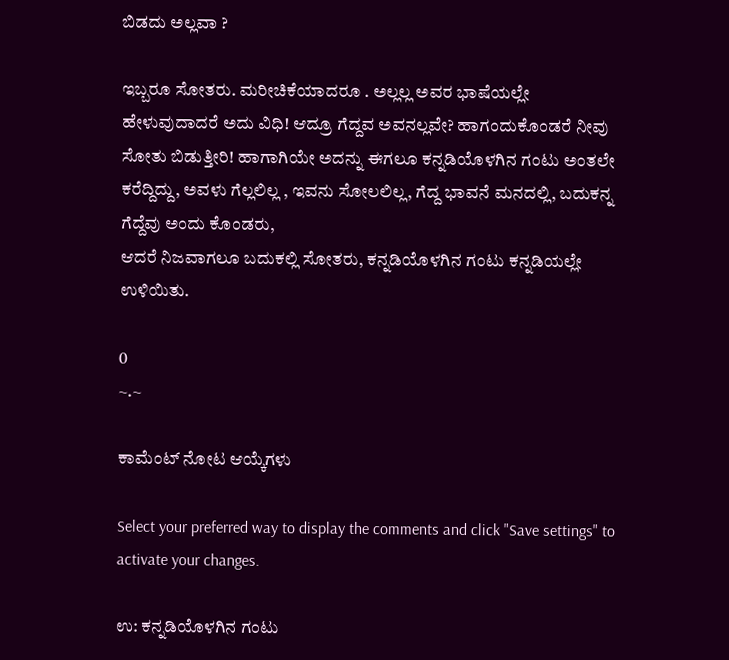ಬಿಡದು ಅಲ್ಲವಾ ?

ಇಬ್ಬರೂ ಸೋತರು. ಮರೀಚಿಕೆಯಾದರೂ . ಅಲ್ಲಲ್ಲ ಅವರ ಭಾಷೆಯಲ್ಲೇ ಹೇಳುವುದಾದರೆ ಅದು ವಿಧಿ! ಆದ್ರೂ ಗೆದ್ದವ ಅವನಲ್ಲವೇ? ಹಾಗಂದುಕೊಂಡರೆ ನೀವು ಸೋತು ಬಿಡುತ್ತೀರಿ! ಹಾಗಾಗಿಯೇ ಅದನ್ನು ಈಗಲೂ ಕನ್ನಡಿಯೊಳಗಿನ ಗಂಟು ಅಂತಲೇ ಕರೆದ್ದಿದ್ದು, ಅವಳು ಗೆಲ್ಲಲಿಲ್ಲ , ಇವನು ಸೋಲಲಿಲ್ಲ, ಗೆದ್ದ ಭಾವನೆ ಮನದಲ್ಲಿ, ಬದುಕನ್ನ ಗೆದ್ದೆವು ಅಂದು ಕೊಂಡರು,
ಆದರೆ ನಿಜವಾಗಲೂ ಬದುಕಲ್ಲಿ ಸೋತರು, ಕನ್ನಡಿಯೊಳಗಿನ ಗಂಟು ಕನ್ನಡಿಯಲ್ಲೇ ಉಳಿಯಿತು.

0
~.~

ಕಾಮೆಂಟ್ ನೋಟ ಆಯ್ಕೆಗಳು

Select your preferred way to display the comments and click "Save settings" to activate your changes.

ಉ: ಕನ್ನಡಿಯೊಳಗಿನ ಗಂಟು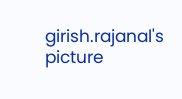girish.rajanal's picture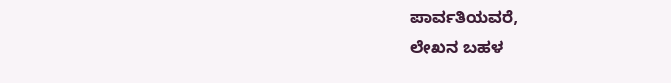ಪಾರ್ವತಿಯವರೆ,
ಲೇಖನ ಬಹಳ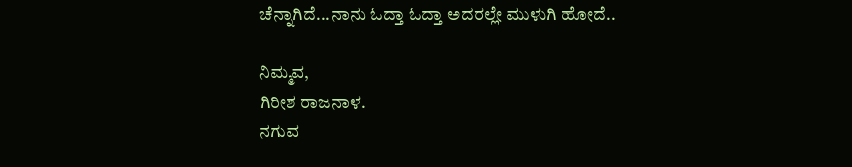ಚೆನ್ನಾಗಿದೆ...ನಾನು ಓದ್ತಾ ಓದ್ತಾ ಅದರಲ್ಲೇ ಮುಳುಗಿ ಹೋದೆ..

ನಿಮ್ಮವ,
ಗಿರೀಶ ರಾಜನಾಳ.
ನಗುವ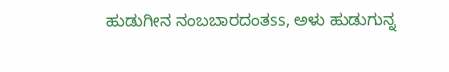ಹುಡುಗೀನ ನಂಬಬಾರದಂತss, ಅಳು ಹುಡುಗುನ್ನ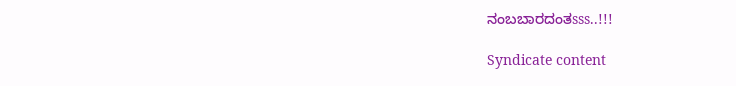ನಂಬಬಾರದಂತsss..!!!

Syndicate content